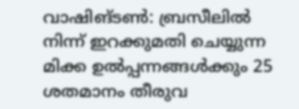വാഷിങ്ടൺ: ബ്രസീലിൽ നിന്ന് ഇറക്കുമതി ചെയ്യുന്ന മിക്ക ഉൽപ്പന്നങ്ങൾക്കും 25 ശതമാനം തീരുവ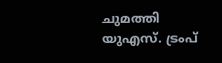ചുമത്തി യുഎസ്. ട്രംപ്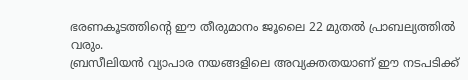ഭരണകൂടത്തിൻ്റെ ഈ തീരുമാനം ജൂലൈ 22 മുതൽ പ്രാബല്യത്തിൽ വരും.
ബ്രസീലിയൻ വ്യാപാര നയങ്ങളിലെ അവ്യക്തതയാണ് ഈ നടപടിക്ക്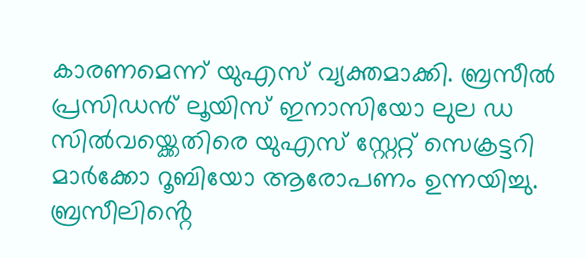കാരണമെന്ന് യുഎസ് വ്യക്തമാക്കി. ബ്രസീൽ പ്രസിഡൻ് ലൂയിസ് ഇനാസിയോ ലുല ഡ സിൽവയ്ക്കെതിരെ യുഎസ് സ്റ്റേറ്റ് സെക്രട്ടറി മാർക്കോ റൂബിയോ ആരോപണം ഉന്നയിച്ചു.
ബ്രസീലിൻ്റെ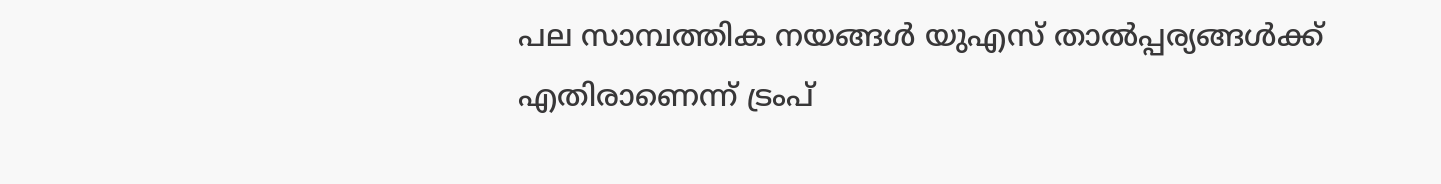പല സാമ്പത്തിക നയങ്ങൾ യുഎസ് താൽപ്പര്യങ്ങൾക്ക് എതിരാണെന്ന് ട്രംപ്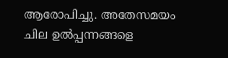ആരോപിച്ചു. അതേസമയം ചില ഉൽപ്പന്നങ്ങളെ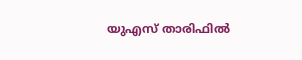യുഎസ് താരിഫിൽ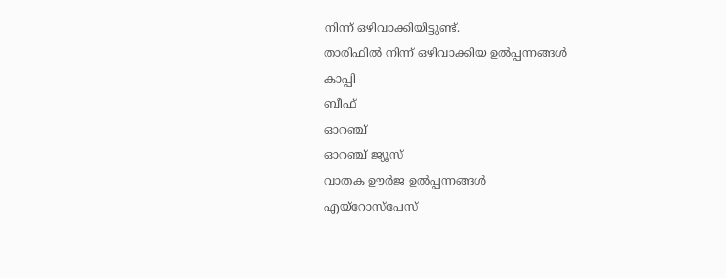നിന്ന് ഒഴിവാക്കിയിട്ടുണ്ട്.
താരിഫിൽ നിന്ന് ഒഴിവാക്കിയ ഉൽപ്പന്നങ്ങൾ
കാപ്പി
ബീഫ്
ഓറഞ്ച്
ഓറഞ്ച് ജ്യൂസ്
വാതക ഊർജ ഉൽപ്പന്നങ്ങൾ
എയ്റോസ്പേസ്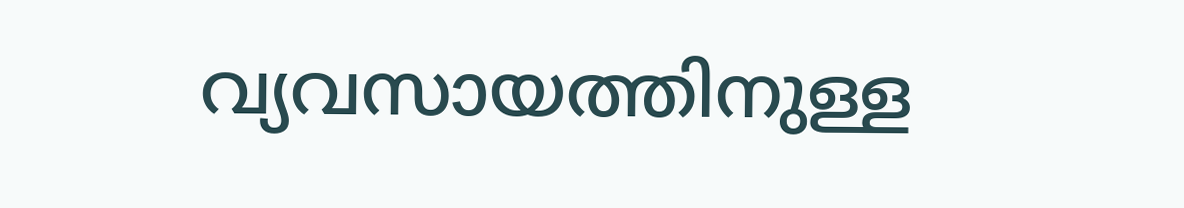വ്യവസായത്തിനുള്ള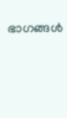ഭാഗങ്ങൾ